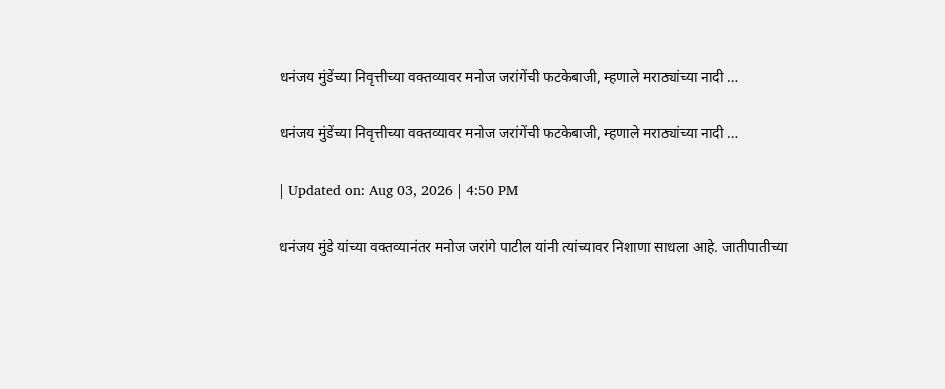धनंजय मुंडेंच्या निवृत्तीच्या वक्तव्यावर मनोज जरांगेंची फटकेबाजी, म्हणाले मराठ्यांच्या नादी …

धनंजय मुंडेंच्या निवृत्तीच्या वक्तव्यावर मनोज जरांगेंची फटकेबाजी, म्हणाले मराठ्यांच्या नादी …

| Updated on: Aug 03, 2026 | 4:50 PM

धनंजय मुंडे यांच्या वक्तव्यानंतर मनोज जरांगे पाटील यांनी त्यांच्यावर निशाणा साधला आहे. जातीपातीच्या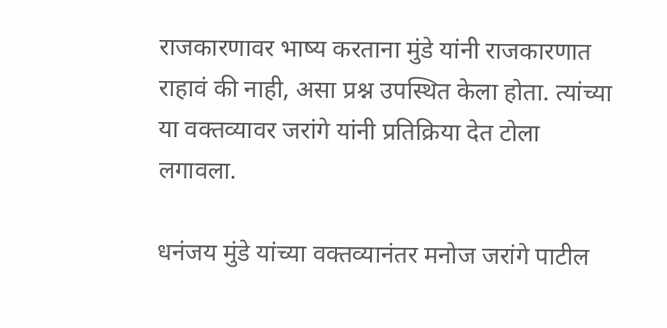राजकारणावर भाष्य करताना मुंडे यांनी राजकारणात राहावं की नाही, असा प्रश्न उपस्थित केला होता. त्यांच्या या वक्तव्यावर जरांगे यांनी प्रतिक्रिया देत टोला लगावला.

धनंजय मुंडे यांच्या वक्तव्यानंतर मनोज जरांगे पाटील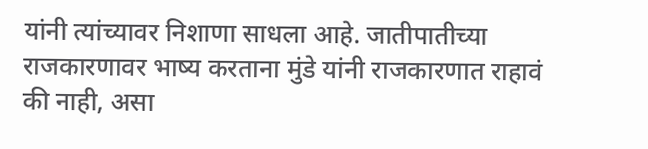यांनी त्यांच्यावर निशाणा साधला आहे. जातीपातीच्या राजकारणावर भाष्य करताना मुंडे यांनी राजकारणात राहावं की नाही, असा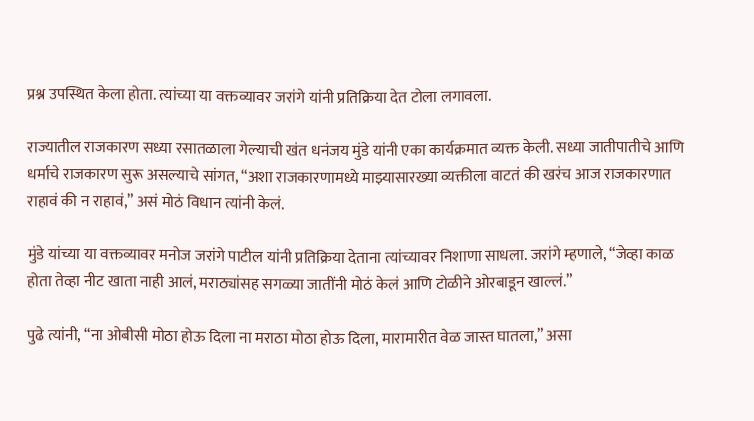प्रश्न उपस्थित केला होता. त्यांच्या या वक्तव्यावर जरांगे यांनी प्रतिक्रिया देत टोला लगावला.

राज्यातील राजकारण सध्या रसातळाला गेल्याची खंत धनंजय मुंडे यांनी एका कार्यक्रमात व्यक्त केली. सध्या जातीपातीचे आणि धर्माचे राजकारण सुरू असल्याचे सांगत, “अशा राजकारणामध्ये माझ्यासारख्या व्यक्तीला वाटतं की खरंच आज राजकारणात राहावं की न राहावं,” असं मोठं विधान त्यांनी केलं.

मुंडे यांच्या या वक्तव्यावर मनोज जरांगे पाटील यांनी प्रतिक्रिया देताना त्यांच्यावर निशाणा साधला. जरांगे म्हणाले, “जेव्हा काळ होता तेव्हा नीट खाता नाही आलं, मराठ्यांसह सगळ्या जातींनी मोठं केलं आणि टोळीने ओरबाडून खाल्लं.”

पुढे त्यांनी, “ना ओबीसी मोठा होऊ दिला ना मराठा मोठा होऊ दिला, मारामारीत वेळ जास्त घातला,” असा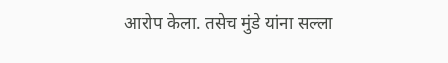आरोप केला. तसेच मुंडे यांना सल्ला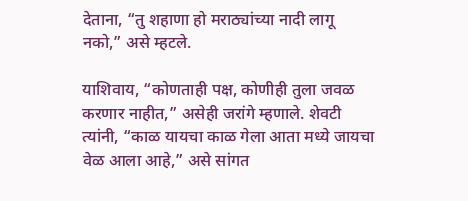देताना, “तु शहाणा हो मराठ्यांच्या नादी लागू नको,” असे म्हटले.

याशिवाय, “कोणताही पक्ष, कोणीही तुला जवळ करणार नाहीत,” असेही जरांगे म्हणाले. शेवटी त्यांनी, “काळ यायचा काळ गेला आता मध्ये जायचा वेळ आला आहे,” असे सांगत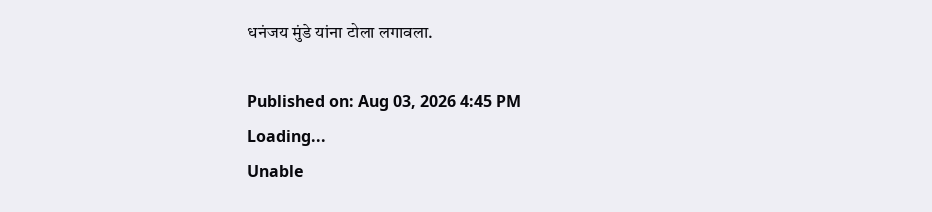धनंजय मुंडे यांना टोला लगावला.

Published on: Aug 03, 2026 4:45 PM
Loading...
Unable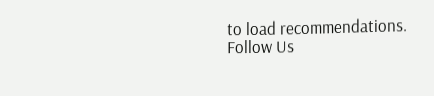to load recommendations.
Follow Us